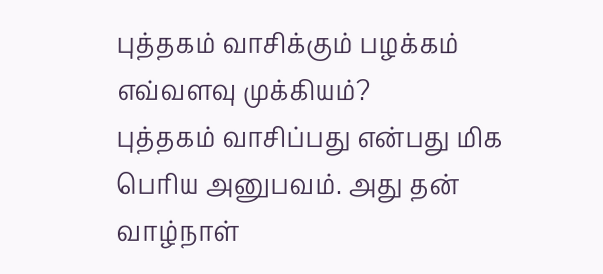புத்தகம் வாசிக்கும் பழக்கம் எவ்வளவு முக்கியம்?
புத்தகம் வாசிப்பது என்பது மிக பெரிய அனுபவம். அது தன் வாழ்நாள்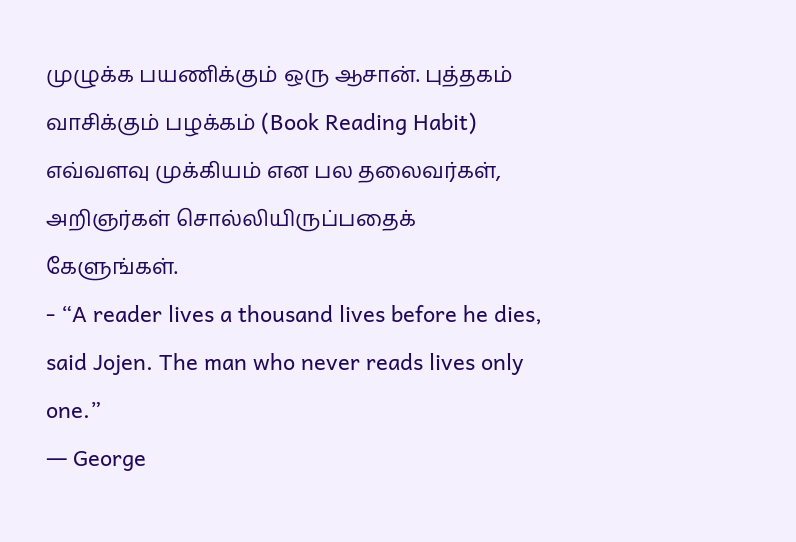முழுக்க பயணிக்கும் ஒரு ஆசான். புத்தகம் வாசிக்கும் பழக்கம் (Book Reading Habit) எவ்வளவு முக்கியம் என பல தலைவர்கள், அறிஞர்கள் சொல்லியிருப்பதைக் கேளுங்கள்.
- “A reader lives a thousand lives before he dies, said Jojen. The man who never reads lives only one.”
― George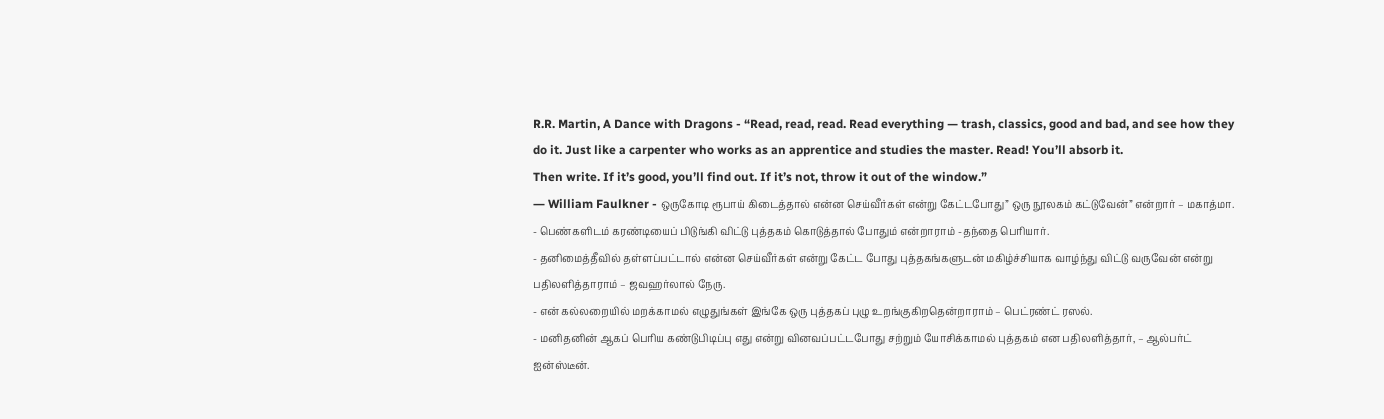R.R. Martin, A Dance with Dragons - “Read, read, read. Read everything — trash, classics, good and bad, and see how they do it. Just like a carpenter who works as an apprentice and studies the master. Read! You’ll absorb it.
Then write. If it’s good, you’ll find out. If it’s not, throw it out of the window.”
― William Faulkner - ஒருகோடி ரூபாய் கிடைத்தால் என்ன செய்வீர்கள் என்று கேட்டபோது” ஒரு நூலகம் கட்டுவேன்” என்றார் – மகாத்மா.
- பெண்களிடம் கரண்டியைப் பிடுங்கி விட்டு புத்தகம் கொடுத்தால் போதும் என்றாராம் -தந்தை பெரியார்.
- தனிமைத்தீவில் தள்ளப்பட்டால் என்ன செய்வீர்கள் என்று கேட்ட போது புத்தகங்களுடன் மகிழ்ச்சியாக வாழ்ந்து விட்டு வருவேன் என்று பதிலளித்தாராம் – ஜவஹர்லால் நேரு.
- என் கல்லறையில் மறக்காமல் எழுதுங்கள் இங்கே ஒரு புத்தகப் புழு உறங்குகிறதென்றாராம் – பெட்ரண்ட் ரஸல்.
- மனிதனின் ஆகப் பெரிய கண்டுபிடிப்பு எது என்று வினவப்பட்டபோது சற்றும் யோசிக்காமல் புத்தகம் என பதிலளித்தார், – ஆல்பர்ட் ஐன்ஸ்டீன்.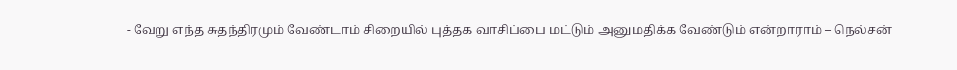- வேறு எந்த சுதந்திரமும் வேண்டாம் சிறையில் புத்தக வாசிப்பை மட்டும் அனுமதிக்க வேண்டும் என்றாராம் – நெல்சன்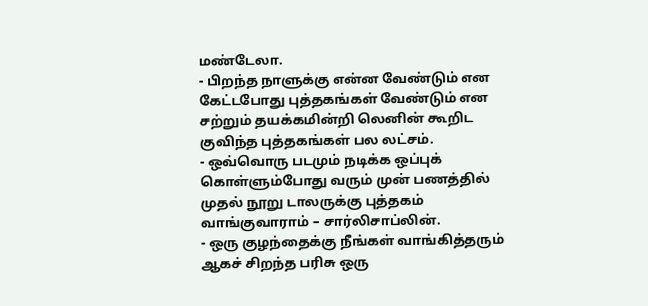மண்டேலா.
- பிறந்த நாளுக்கு என்ன வேண்டும் என கேட்டபோது புத்தகங்கள் வேண்டும் என சற்றும் தயக்கமின்றி லெனின் கூறிட குவிந்த புத்தகங்கள் பல லட்சம்.
- ஒவ்வொரு படமும் நடிக்க ஒப்புக் கொள்ளும்போது வரும் முன் பணத்தில் முதல் நூறு டாலருக்கு புத்தகம் வாங்குவாராம் – சார்லிசாப்லின்.
- ஒரு குழந்தைக்கு நீங்கள் வாங்கித்தரும் ஆகச் சிறந்த பரிசு ஒரு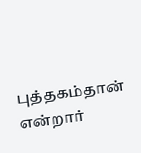புத்தகம்தான் என்றார்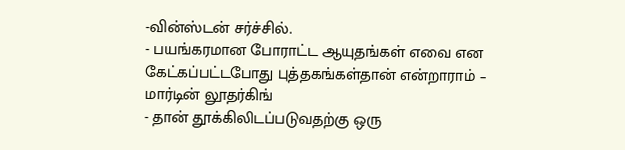-வின்ஸ்டன் சர்ச்சில்.
- பயங்கரமான போராட்ட ஆயுதங்கள் எவை என கேட்கப்பட்டபோது புத்தகங்கள்தான் என்றாராம் – மார்டின் லூதர்கிங்
- தான் தூக்கிலிடப்படுவதற்கு ஒரு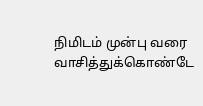நிமிடம் முன்பு வரை வாசித்துக்கொண்டே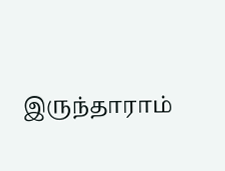இருந்தாராம்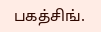பகத்சிங்.